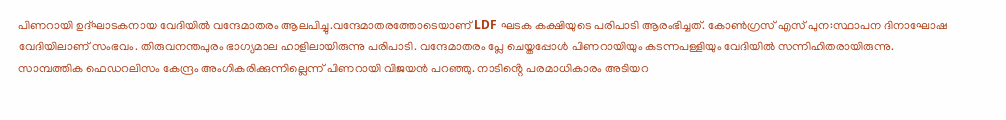പിണറായി ഉദ്ഘാടകനായ വേദിയിൽ വന്ദേമാതരം ആലപിച്ചു.വന്ദേമാതരത്തോടെയാണ് LDF ഘടക കക്ഷിയുടെ പരിപാടി ആരംഭിച്ചത്. കോൺഗ്രസ് എസ് പുന:സ്ഥാപന ദിനാഘോഷ വേദിയിലാണ് സംഭവം. തിരുവനന്തപുരം ഭാഗ്യമാല ഹാളിലായിരുന്നു പരിപാടി. വന്ദേമാതരം പ്ലേ ചെയ്തപ്പോൾ പിണറായിയും കടന്നപള്ളിയും വേദിയിൽ സന്നിഹിതരായിരുന്നു.
സാമ്പത്തിക ഫെഡറലിസം കേന്ദ്രം അംഗികരിക്കുന്നില്ലെന്ന് പിണറായി വിജയൻ പറഞ്ഞു. നാടിൻ്റെ പരമാധികാരം അടിയറ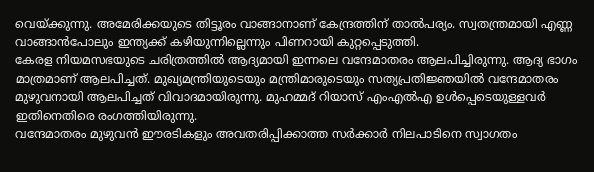വെയ്ക്കുന്നു. അമേരിക്കയുടെ തിട്ടൂരം വാങ്ങാനാണ് കേന്ദ്രത്തിന് താൽപര്യം. സ്വതന്ത്രമായി എണ്ണ വാങ്ങാൻപോലും ഇന്ത്യക്ക് കഴിയുന്നില്ലെന്നും പിണറായി കുറ്റപ്പെടുത്തി.
കേരള നിയമസഭയുടെ ചരിത്രത്തിൽ ആദ്യമായി ഇന്നലെ വന്ദേമാതരം ആലപിച്ചിരുന്നു. ആദ്യ ഭാഗം മാത്രമാണ് ആലപിച്ചത്. മുഖ്യമന്ത്രിയുടെയും മന്ത്രിമാരുടെയും സത്യപ്രതിജ്ഞയിൽ വന്ദേമാതരം മുഴുവനായി ആലപിച്ചത് വിവാദമായിരുന്നു. മുഹമ്മദ് റിയാസ് എംഎൽഎ ഉൾപ്പെടെയുള്ളവർ ഇതിനെതിരെ രംഗത്തിയിരുന്നു.
വന്ദേമാതരം മുഴുവൻ ഈരടികളും അവതരിപ്പിക്കാത്ത സർക്കാർ നിലപാടിനെ സ്വാഗതം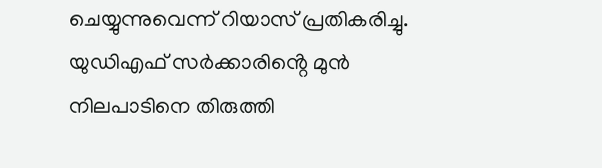ചെയ്യുന്നുവെന്ന് റിയാസ് പ്രതികരിച്ചു. യുഡിഎഫ് സർക്കാരിൻ്റെ മുൻ നിലപാടിനെ തിരുത്തി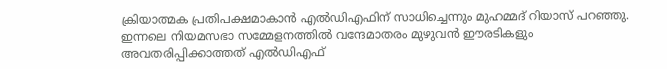ക്രിയാത്മക പ്രതിപക്ഷമാകാൻ എൽഡിഎഫിന് സാധിച്ചെന്നും മുഹമ്മദ് റിയാസ് പറഞ്ഞു. ഇന്നലെ നിയമസഭാ സമ്മേളനത്തിൽ വന്ദേമാതരം മുഴുവൻ ഈരടികളും അവതരിപ്പിക്കാത്തത് എൽഡിഎഫ്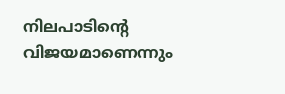നിലപാടിന്റെ വിജയമാണെന്നും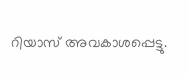റിയാസ് അവകാശപ്പെട്ടു.